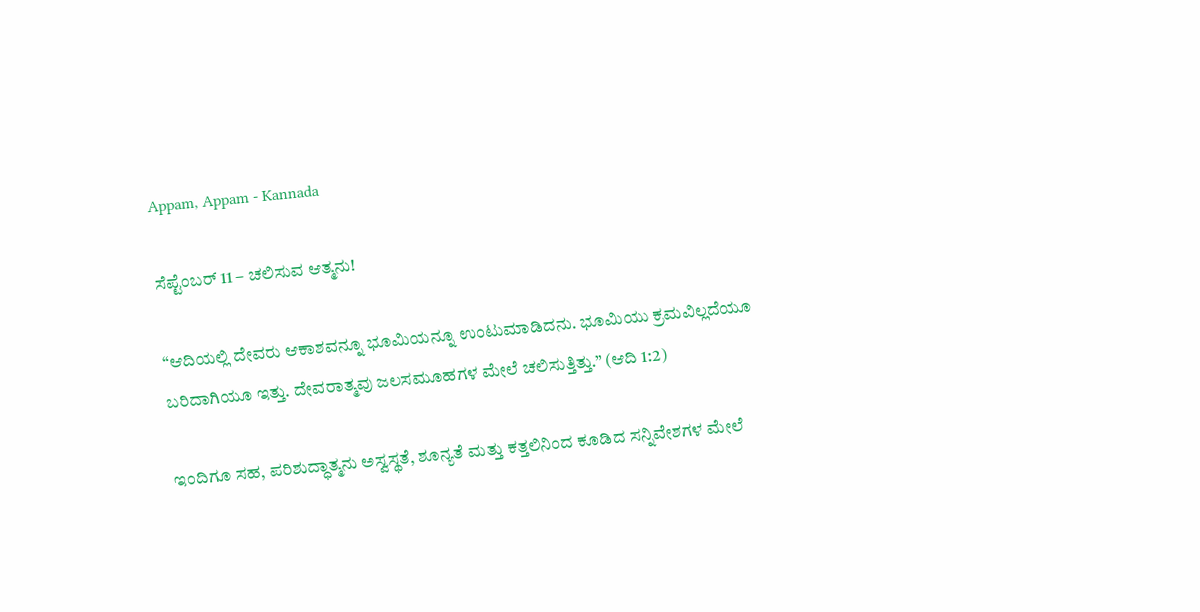Appam, Appam - Kannada

ಸೆಪ್ಟೆಂಬರ್ 11 – ಚಲಿಸುವ ಆತ್ಮನು!

“ಆದಿಯಲ್ಲಿ ದೇವರು ಆಕಾಶವನ್ನೂ ಭೂಮಿಯನ್ನೂ ಉಂಟುಮಾಡಿದನು. ಭೂಮಿಯು ಕ್ರಮವಿಲ್ಲದೆಯೂ ಬರಿದಾಗಿಯೂ ಇತ್ತು. ದೇವರಾತ್ಮವು ಜಲಸಮೂಹಗಳ ಮೇಲೆ ಚಲಿಸುತ್ತಿತ್ತು.” (ಆದಿ 1:2)

ಇಂದಿಗೂ ಸಹ, ಪರಿಶುದ್ಧಾತ್ಮನು ಅಸ್ವಸ್ಥತೆ, ಶೂನ್ಯತೆ ಮತ್ತು ಕತ್ತಲಿನಿಂದ ಕೂಡಿದ ಸನ್ನಿವೇಶಗಳ ಮೇಲೆ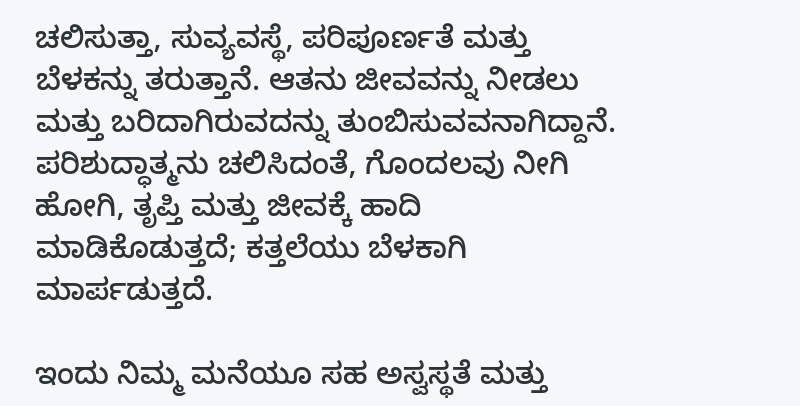ಚಲಿಸುತ್ತಾ, ಸುವ್ಯವಸ್ಥೆ, ಪರಿಪೂರ್ಣತೆ ಮತ್ತು ಬೆಳಕನ್ನು ತರುತ್ತಾನೆ. ಆತನು ಜೀವವನ್ನು ನೀಡಲು ಮತ್ತು ಬರಿದಾಗಿರುವದನ್ನು ತುಂಬಿಸುವವನಾಗಿದ್ದಾನೆ. ಪರಿಶುದ್ಧಾತ್ಮನು ಚಲಿಸಿದಂತೆ, ಗೊಂದಲವು ನೀಗಿ ಹೋಗಿ, ತೃಪ್ತಿ ಮತ್ತು ಜೀವಕ್ಕೆ ಹಾದಿ ಮಾಡಿಕೊಡುತ್ತದೆ; ಕತ್ತಲೆಯು ಬೆಳಕಾಗಿ ಮಾರ್ಪಡುತ್ತದೆ.

ಇಂದು ನಿಮ್ಮ ಮನೆಯೂ ಸಹ ಅಸ್ವಸ್ಥತೆ ಮತ್ತು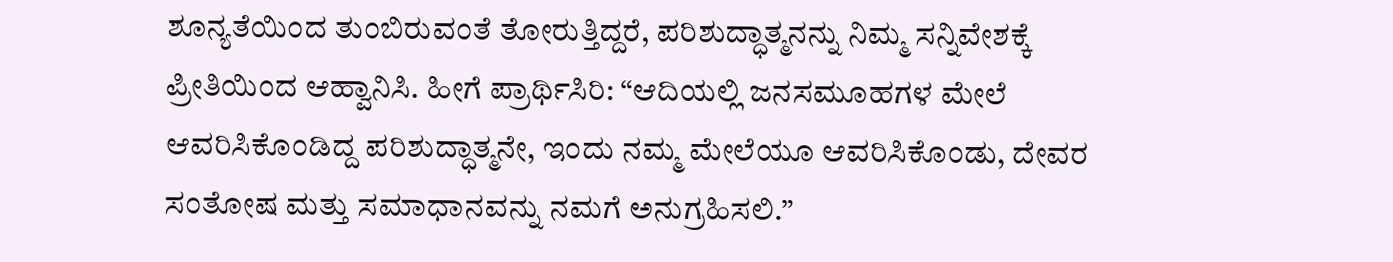ಶೂನ್ಯತೆಯಿಂದ ತುಂಬಿರುವಂತೆ ತೋರುತ್ತಿದ್ದರೆ, ಪರಿಶುದ್ಧಾತ್ಮನನ್ನು ನಿಮ್ಮ ಸನ್ನಿವೇಶಕ್ಕೆ ಪ್ರೀತಿಯಿಂದ ಆಹ್ವಾನಿಸಿ. ಹೀಗೆ ಪ್ರಾರ್ಥಿಸಿರಿ: “ಆದಿಯಲ್ಲಿ ಜನಸಮೂಹಗಳ ಮೇಲೆ ಆವರಿಸಿಕೊಂಡಿದ್ದ ಪರಿಶುದ್ಧಾತ್ಮನೇ, ಇಂದು ನಮ್ಮ ಮೇಲೆಯೂ ಆವರಿಸಿಕೊಂಡು, ದೇವರ ಸಂತೋಷ ಮತ್ತು ಸಮಾಧಾನವನ್ನು ನಮಗೆ ಅನುಗ್ರಹಿಸಲಿ.”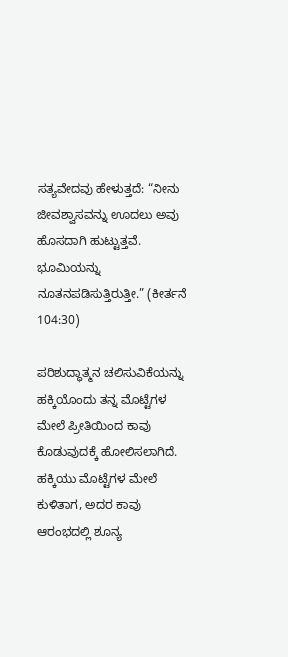ಸತ್ಯವೇದವು ಹೇಳುತ್ತದೆ: “ನೀನು ಜೀವಶ್ವಾಸವನ್ನು ಊದಲು ಅವು ಹೊಸದಾಗಿ ಹುಟ್ಟುತ್ತವೆ. ಭೂಮಿಯನ್ನು ನೂತನಪಡಿಸುತ್ತಿರುತ್ತೀ.” (ಕೀರ್ತನೆ 104:30)

ಪರಿಶುದ್ಧಾತ್ಮನ ಚಲಿಸುವಿಕೆಯನ್ನು ಹಕ್ಕಿಯೊಂದು ತನ್ನ ಮೊಟ್ಟೆಗಳ ಮೇಲೆ ಪ್ರೀತಿಯಿಂದ ಕಾವು ಕೊಡುವುದಕ್ಕೆ ಹೋಲಿಸಲಾಗಿದೆ. ಹಕ್ಕಿಯು ಮೊಟ್ಟೆಗಳ ಮೇಲೆ ಕುಳಿತಾಗ, ಅದರ ಕಾವು ಆರಂಭದಲ್ಲಿ ಶೂನ್ಯ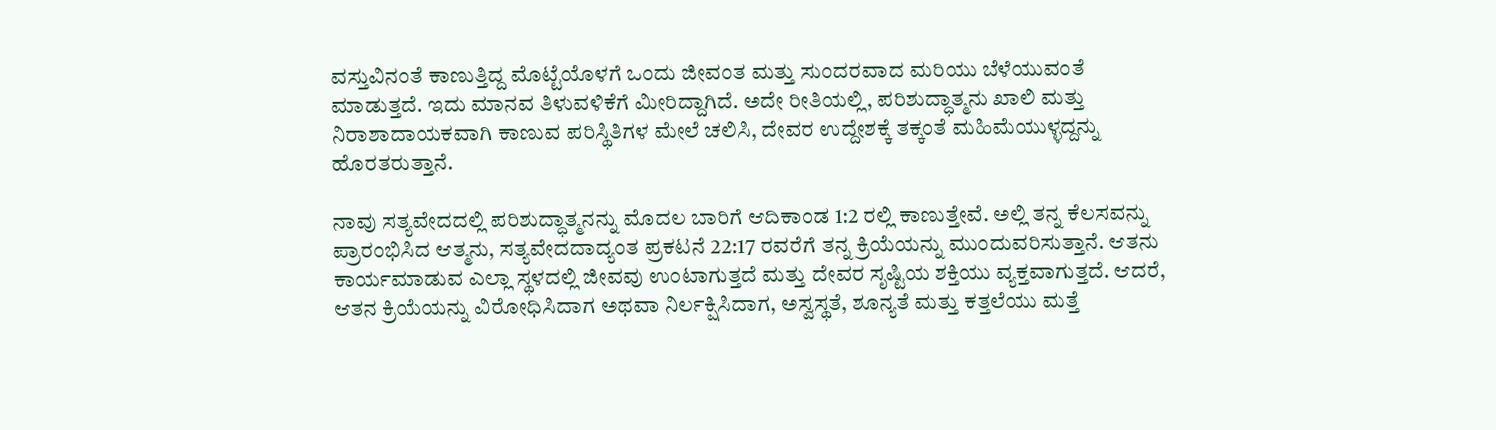ವಸ್ತುವಿನಂತೆ ಕಾಣುತ್ತಿದ್ದ ಮೊಟ್ಟೆಯೊಳಗೆ ಒಂದು ಜೀವಂತ ಮತ್ತು ಸುಂದರವಾದ ಮರಿಯು ಬೆಳೆಯುವಂತೆ ಮಾಡುತ್ತದೆ. ಇದು ಮಾನವ ತಿಳುವಳಿಕೆಗೆ ಮೀರಿದ್ದಾಗಿದೆ. ಅದೇ ರೀತಿಯಲ್ಲಿ, ಪರಿಶುದ್ಧಾತ್ಮನು ಖಾಲಿ ಮತ್ತು ನಿರಾಶಾದಾಯಕವಾಗಿ ಕಾಣುವ ಪರಿಸ್ಥಿತಿಗಳ ಮೇಲೆ ಚಲಿಸಿ, ದೇವರ ಉದ್ದೇಶಕ್ಕೆ ತಕ್ಕಂತೆ ಮಹಿಮೆಯುಳ್ಳದ್ದನ್ನು ಹೊರತರುತ್ತಾನೆ.

ನಾವು ಸತ್ಯವೇದದಲ್ಲಿ ಪರಿಶುದ್ಧಾತ್ಮನನ್ನು ಮೊದಲ ಬಾರಿಗೆ ಆದಿಕಾಂಡ 1:2 ರಲ್ಲಿ ಕಾಣುತ್ತೇವೆ. ಅಲ್ಲಿ ತನ್ನ ಕೆಲಸವನ್ನು ಪ್ರಾರಂಭಿಸಿದ ಆತ್ಮನು, ಸತ್ಯವೇದದಾದ್ಯಂತ ಪ್ರಕಟನೆ 22:17 ರವರೆಗೆ ತನ್ನ ಕ್ರಿಯೆಯನ್ನು ಮುಂದುವರಿಸುತ್ತಾನೆ. ಆತನು ಕಾರ್ಯಮಾಡುವ ಎಲ್ಲಾ ಸ್ಥಳದಲ್ಲಿ ಜೀವವು ಉಂಟಾಗುತ್ತದೆ ಮತ್ತು ದೇವರ ಸೃಷ್ಟಿಯ ಶಕ್ತಿಯು ವ್ಯಕ್ತವಾಗುತ್ತದೆ. ಆದರೆ, ಆತನ ಕ್ರಿಯೆಯನ್ನು ವಿರೋಧಿಸಿದಾಗ ಅಥವಾ ನಿರ್ಲಕ್ಷಿಸಿದಾಗ, ಅಸ್ವಸ್ಥತೆ, ಶೂನ್ಯತೆ ಮತ್ತು ಕತ್ತಲೆಯು ಮತ್ತೆ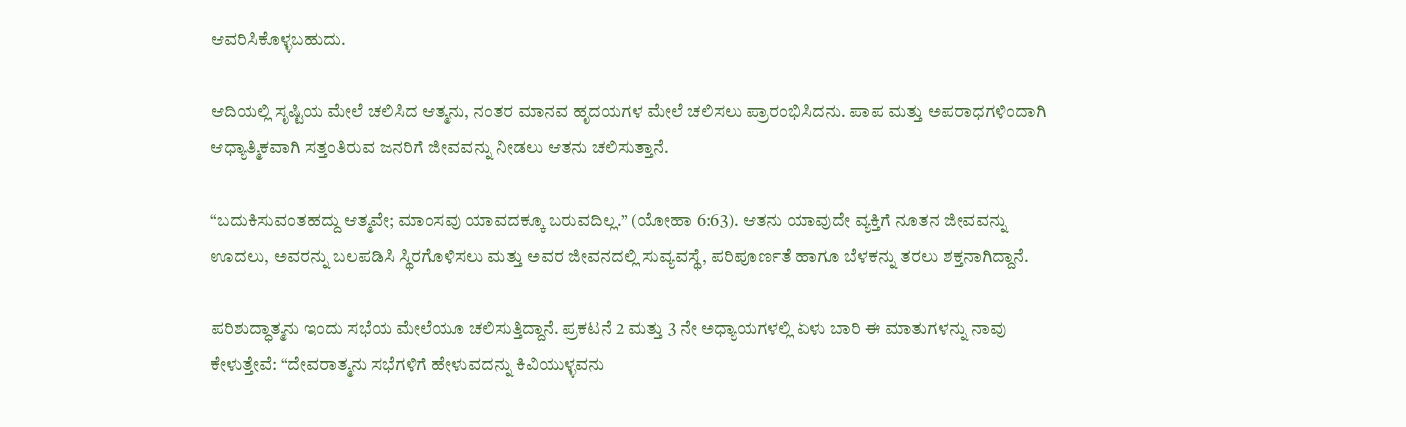ಆವರಿಸಿಕೊಳ್ಳಬಹುದು.

ಆದಿಯಲ್ಲಿ ಸೃಷ್ಟಿಯ ಮೇಲೆ ಚಲಿಸಿದ ಆತ್ಮನು, ನಂತರ ಮಾನವ ಹೃದಯಗಳ ಮೇಲೆ ಚಲಿಸಲು ಪ್ರಾರಂಭಿಸಿದನು. ಪಾಪ ಮತ್ತು ಅಪರಾಧಗಳಿಂದಾಗಿ ಆಧ್ಯಾತ್ಮಿಕವಾಗಿ ಸತ್ತಂತಿರುವ ಜನರಿಗೆ ಜೀವವನ್ನು ನೀಡಲು ಆತನು ಚಲಿಸುತ್ತಾನೆ.

“ಬದುಕಿಸುವಂತಹದ್ದು ಆತ್ಮವೇ; ಮಾಂಸವು ಯಾವದಕ್ಕೂ ಬರುವದಿಲ್ಲ.” (ಯೋಹಾ 6:63). ಆತನು ಯಾವುದೇ ವ್ಯಕ್ತಿಗೆ ನೂತನ ಜೀವವನ್ನು ಊದಲು, ಅವರನ್ನು ಬಲಪಡಿಸಿ ಸ್ಥಿರಗೊಳಿಸಲು ಮತ್ತು ಅವರ ಜೀವನದಲ್ಲಿ ಸುವ್ಯವಸ್ಥೆ, ಪರಿಪೂರ್ಣತೆ ಹಾಗೂ ಬೆಳಕನ್ನು ತರಲು ಶಕ್ತನಾಗಿದ್ದಾನೆ.

ಪರಿಶುದ್ಧಾತ್ಮನು ಇಂದು ಸಭೆಯ ಮೇಲೆಯೂ ಚಲಿಸುತ್ತಿದ್ದಾನೆ. ಪ್ರಕಟನೆ 2 ಮತ್ತು 3 ನೇ ಅಧ್ಯಾಯಗಳಲ್ಲಿ ಏಳು ಬಾರಿ ಈ ಮಾತುಗಳನ್ನು ನಾವು ಕೇಳುತ್ತೇವೆ: “ದೇವರಾತ್ಮನು ಸಭೆಗಳಿಗೆ ಹೇಳುವದನ್ನು ಕಿವಿಯುಳ್ಳವನು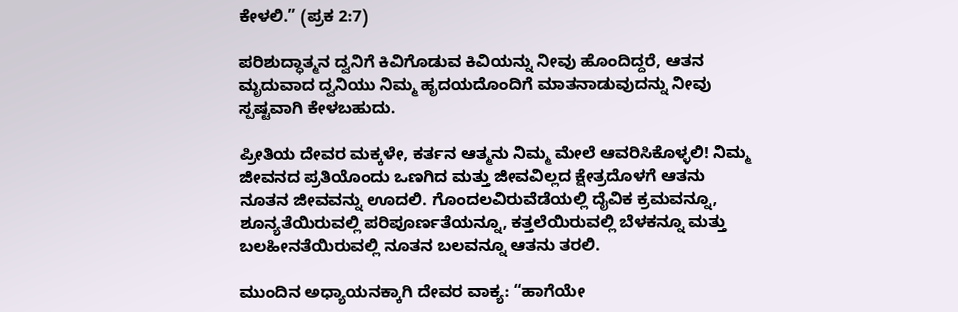ಕೇಳಲಿ.” (ಪ್ರಕ 2:7)

ಪರಿಶುದ್ಧಾತ್ಮನ ದ್ವನಿಗೆ ಕಿವಿಗೊಡುವ ಕಿವಿಯನ್ನು ನೀವು ಹೊಂದಿದ್ದರೆ, ಆತನ ಮೃದುವಾದ ದ್ವನಿಯು ನಿಮ್ಮ ಹೃದಯದೊಂದಿಗೆ ಮಾತನಾಡುವುದನ್ನು ನೀವು ಸ್ಪಷ್ಟವಾಗಿ ಕೇಳಬಹುದು.

ಪ್ರೀತಿಯ ದೇವರ ಮಕ್ಕಳೇ, ಕರ್ತನ ಆತ್ಮನು ನಿಮ್ಮ ಮೇಲೆ ಆವರಿಸಿಕೊಳ್ಳಲಿ! ನಿಮ್ಮ ಜೀವನದ ಪ್ರತಿಯೊಂದು ಒಣಗಿದ ಮತ್ತು ಜೀವವಿಲ್ಲದ ಕ್ಷೇತ್ರದೊಳಗೆ ಆತನು ನೂತನ ಜೀವವನ್ನು ಊದಲಿ. ಗೊಂದಲವಿರುವೆಡೆಯಲ್ಲಿ ದೈವಿಕ ಕ್ರಮವನ್ನೂ, ಶೂನ್ಯತೆಯಿರುವಲ್ಲಿ ಪರಿಪೂರ್ಣತೆಯನ್ನೂ, ಕತ್ತಲೆಯಿರುವಲ್ಲಿ ಬೆಳಕನ್ನೂ ಮತ್ತು ಬಲಹೀನತೆಯಿರುವಲ್ಲಿ ನೂತನ ಬಲವನ್ನೂ ಆತನು ತರಲಿ.

ಮುಂದಿನ ಅಧ್ಯಾಯನಕ್ಕಾಗಿ ದೇವರ ವಾಕ್ಯ: “ಹಾಗೆಯೇ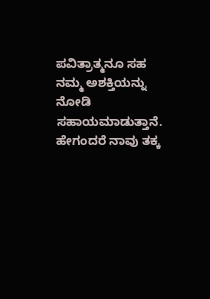ಪವಿತ್ರಾತ್ಮನೂ ಸಹ ನಮ್ಮ ಅಶಕ್ತಿಯನ್ನು ನೋಡಿ ಸಹಾಯಮಾಡುತ್ತಾನೆ. ಹೇಗಂದರೆ ನಾವು ತಕ್ಕ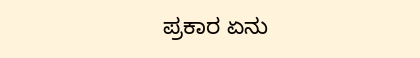ಪ್ರಕಾರ ಏನು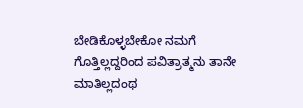ಬೇಡಿಕೊಳ್ಳಬೇಕೋ ನಮಗೆ ಗೊತ್ತಿಲ್ಲದ್ದರಿಂದ ಪವಿತ್ರಾತ್ಮನು ತಾನೇ ಮಾತಿಲ್ಲದಂಥ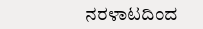ನರಳಾಟದಿಂದ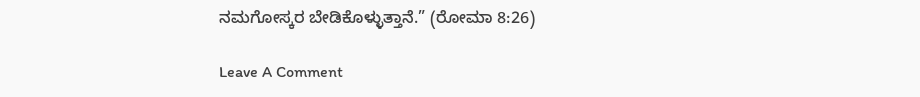ನಮಗೋಸ್ಕರ ಬೇಡಿಕೊಳ್ಳುತ್ತಾನೆ.” (ರೋಮಾ 8:26)

Leave A Comment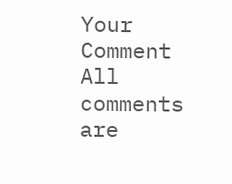Your Comment
All comments are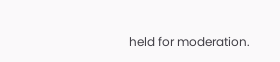held for moderation.